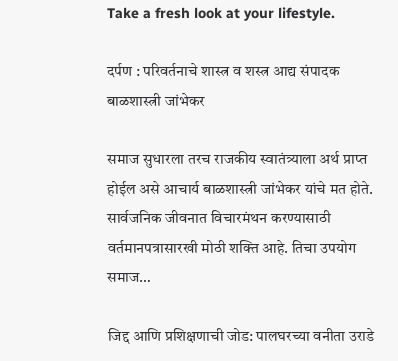Take a fresh look at your lifestyle.

दर्पण : परिवर्तनाचे शास्त्र व शस्त्र आद्य संपादक बाळशास्त्री जांभेकर

समाज सुधारला तरच राजकीय स्वातंत्र्याला अर्थ प्राप्त होईल असे आचार्य बाळशास्त्री जांभेकर यांचे मत होते. सार्वजनिक जीवनात विचारमंथन करण्यासाठी वर्तमानपत्रासारखी मोठी शक्ति आहे. तिचा उपयोग समाज…

जिद्द आणि प्रशिक्षणाची जोड: पालघरच्या वनीता उराडे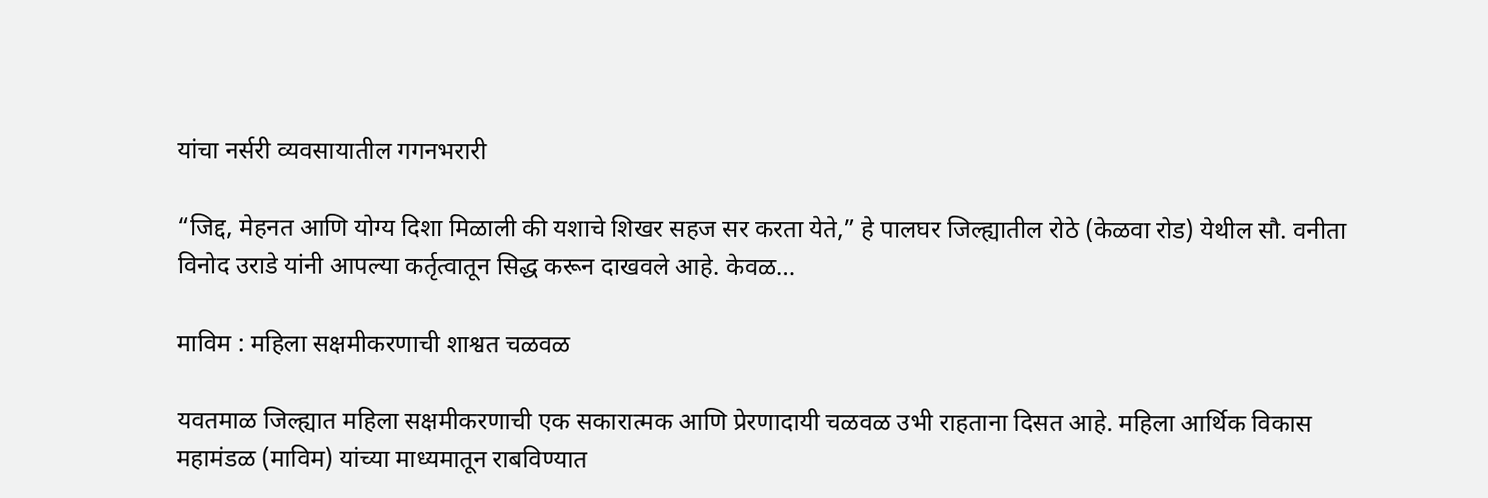यांचा नर्सरी व्यवसायातील गगनभरारी

“जिद्द, मेहनत आणि योग्य दिशा मिळाली की यशाचे शिखर सहज सर करता येते,” हे पालघर जिल्ह्यातील रोठे (केळवा रोड) येथील सौ. वनीता विनोद उराडे यांनी आपल्या कर्तृत्वातून सिद्ध करून दाखवले आहे. केवळ…

माविम : महिला सक्षमीकरणाची शाश्वत चळवळ

यवतमाळ जिल्ह्यात महिला सक्षमीकरणाची एक सकारात्मक आणि प्रेरणादायी चळवळ उभी राहताना दिसत आहे. महिला आर्थिक विकास महामंडळ (माविम) यांच्या माध्यमातून राबविण्यात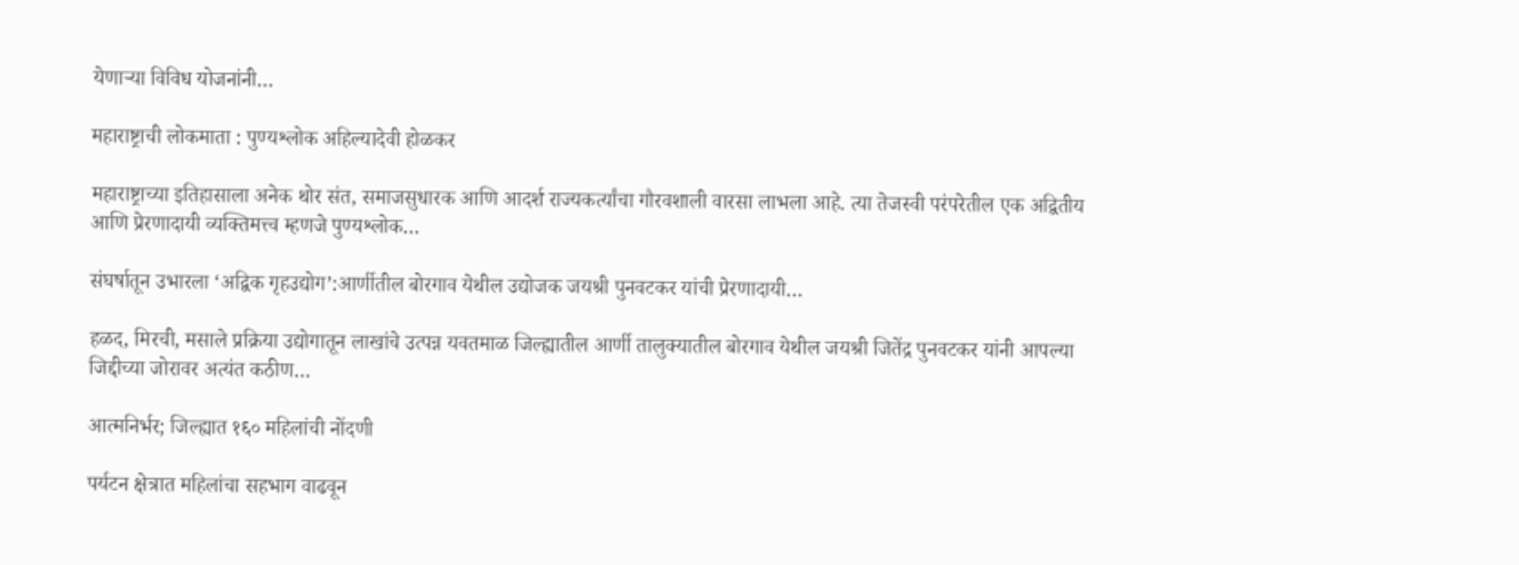येणाऱ्या विविध योजनांनी…

महाराष्ट्राची लोकमाता : पुण्यश्लोक अहिल्यादेवी होळकर

महाराष्ट्राच्या इतिहासाला अनेक थोर संत, समाजसुधारक आणि आदर्श राज्यकर्त्यांचा गौरवशाली वारसा लाभला आहे. त्या तेजस्वी परंपरेतील एक अद्वितीय आणि प्रेरणादायी व्यक्तिमत्त्व म्हणजे पुण्यश्लोक…

संघर्षातून उभारला ‘अद्विक गृहउद्योग’:आर्णीतील बोरगाव येथील उद्योजक जयश्री पुनवटकर यांची प्रेरणादायी…

हळद, मिरची, मसाले प्रक्रिया उद्योगातून लाखांचे उत्पन्न यवतमाळ जिल्ह्यातील आर्णी तालुक्यातील बोरगाव येथील जयश्री जितेंद्र पुनवटकर यांनी आपल्या जिद्दीच्या जोरावर अत्यंत कठीण…

आत्मनिर्भर; जिल्ह्यात १६० महिलांची नोंदणी

पर्यटन क्षेत्रात महिलांचा सहभाग वाढवून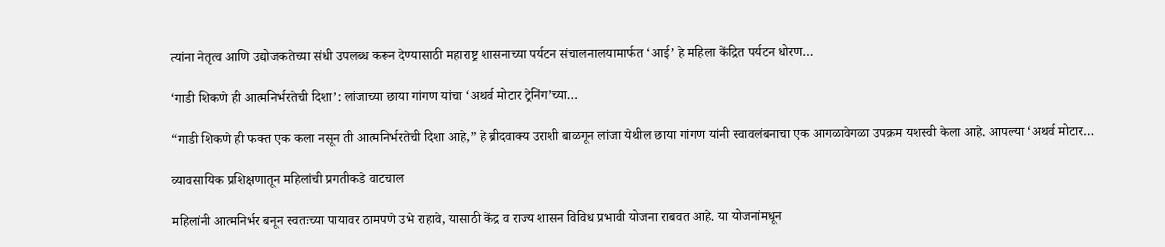त्यांना नेतृत्व आणि उद्योजकतेच्या संधी उपलब्ध करून देण्यासाठी महाराष्ट्र शासनाच्या पर्यटन संचालनालयामार्फत ‘आई’ हे महिला केंद्रित पर्यटन धोरण…

‘गाडी शिकणे ही आत्मनिर्भरतेची दिशा’: लांजाच्या छाया गांगण यांचा ‘अथर्व मोटार ट्रेनिंग’च्या…

“गाडी शिकणे ही फक्त एक कला नसून ती आत्मनिर्भरतेची दिशा आहे,” हे ब्रीदवाक्य उराशी बाळगून लांजा येथील छाया गांगण यांनी स्वावलंबनाचा एक आगळावेगळा उपक्रम यशस्वी केला आहे. आपल्या ‘अथर्व मोटार…

व्यावसायिक प्रशिक्षणातून महिलांची प्रगतीकडे वाटचाल

महिलांनी आत्मनिर्भर बनून स्वतःच्या पायावर ठामपणे उभे राहावे, यासाठी केंद्र व राज्य शासन विविध प्रभावी योजना राबवत आहे. या योजनांमधून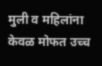मुली व महिलांना केवळ मोफत उच्च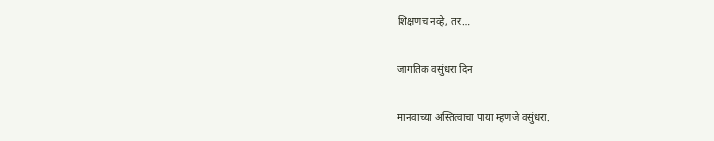शिक्षणच नव्हे, तर…

जागतिक वसुंधरा दिन

मानवाच्या अस्तित्वाचा पाया म्हणजे वसुंधरा.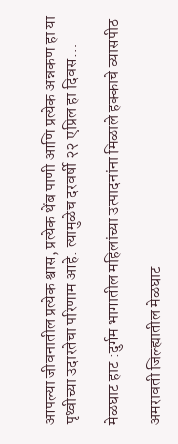आपल्या जीवनातील प्रत्येक श्वास, प्रत्येक थेंब पाणी आणि प्रत्येक अन्नकण हा या पृथ्वीच्या उदारतेचा परिणाम आहे. त्यामुळेच दरवर्षी २२ एप्रिल हा दिवस…

मेळघाट हाट :दुर्गम भागातील महिलांच्या उत्पादनांना मिळाले हक्काचे व्यासपीठ

अमरावती जिल्ह्यातील मेळघाट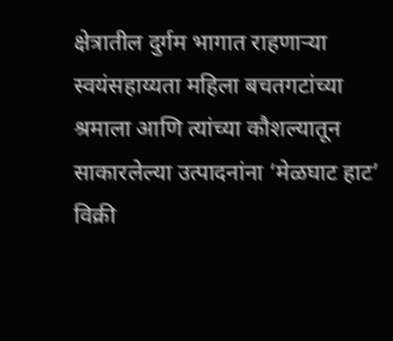क्षेत्रातील दुर्गम भागात राहणाऱ्या स्वयंसहाय्यता महिला बचतगटांच्या श्रमाला आणि त्यांच्या कौशल्यातून साकारलेल्या उत्पादनांना ‘मेळघाट हाट’ विक्री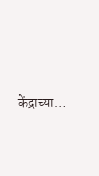केंद्राच्या…